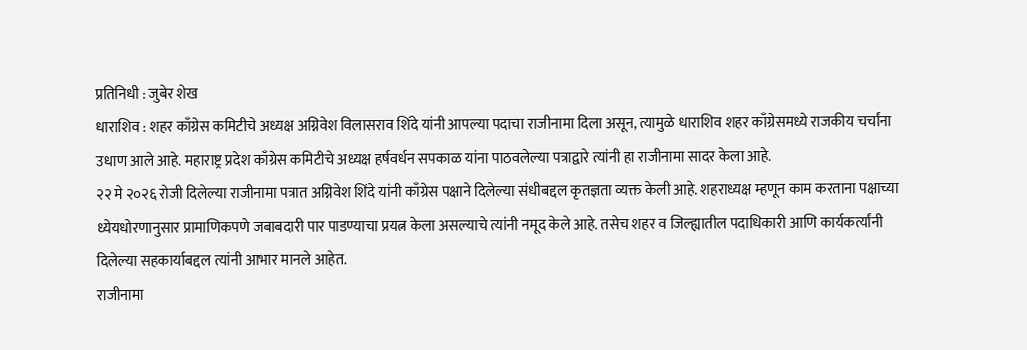प्रतिनिधी : जुबेर शेख
धाराशिव : शहर काँग्रेस कमिटीचे अध्यक्ष अग्निवेश विलासराव शिंदे यांनी आपल्या पदाचा राजीनामा दिला असून, त्यामुळे धाराशिव शहर काँग्रेसमध्ये राजकीय चर्चांना उधाण आले आहे. महाराष्ट्र प्रदेश काँग्रेस कमिटीचे अध्यक्ष हर्षवर्धन सपकाळ यांना पाठवलेल्या पत्राद्वारे त्यांनी हा राजीनामा सादर केला आहे.
२२ मे २०२६ रोजी दिलेल्या राजीनामा पत्रात अग्निवेश शिंदे यांनी काँग्रेस पक्षाने दिलेल्या संधीबद्दल कृतज्ञता व्यक्त केली आहे. शहराध्यक्ष म्हणून काम करताना पक्षाच्या ध्येयधोरणानुसार प्रामाणिकपणे जबाबदारी पार पाडण्याचा प्रयत्न केला असल्याचे त्यांनी नमूद केले आहे. तसेच शहर व जिल्ह्यातील पदाधिकारी आणि कार्यकर्त्यांनी दिलेल्या सहकार्याबद्दल त्यांनी आभार मानले आहेत.
राजीनामा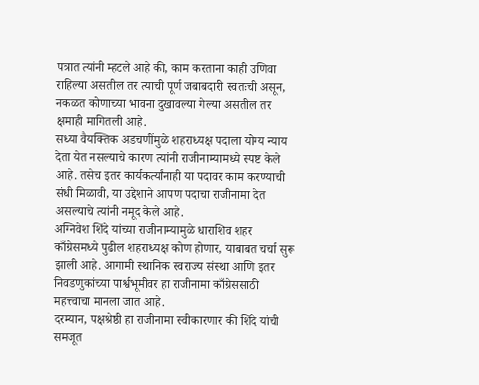पत्रात त्यांनी म्हटले आहे की, काम करताना काही उणिवा राहिल्या असतील तर त्याची पूर्ण जबाबदारी स्वतःची असून, नकळत कोणाच्या भावना दुखावल्या गेल्या असतील तर क्षमाही मागितली आहे.
सध्या वैयक्तिक अडचणींमुळे शहराध्यक्ष पदाला योग्य न्याय देता येत नसल्याचे कारण त्यांनी राजीनाम्यामध्ये स्पष्ट केले आहे. तसेच इतर कार्यकर्त्यांनाही या पदावर काम करण्याची संधी मिळावी, या उद्देशाने आपण पदाचा राजीनामा देत असल्याचे त्यांनी नमूद केले आहे.
अग्निवेश शिंदे यांच्या राजीनाम्यामुळे धाराशिव शहर काँग्रेसमध्ये पुढील शहराध्यक्ष कोण होणार, याबाबत चर्चा सुरू झाली आहे. आगामी स्थानिक स्वराज्य संस्था आणि इतर निवडणुकांच्या पार्श्वभूमीवर हा राजीनामा काँग्रेससाठी महत्त्वाचा मानला जात आहे.
दरम्यान, पक्षश्रेष्ठी हा राजीनामा स्वीकारणार की शिंदे यांची समजूत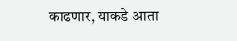काढणार, याकडे आता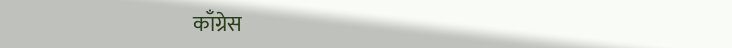काँग्रेस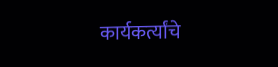कार्यकर्त्यांचे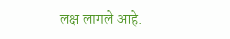लक्ष लागले आहे.